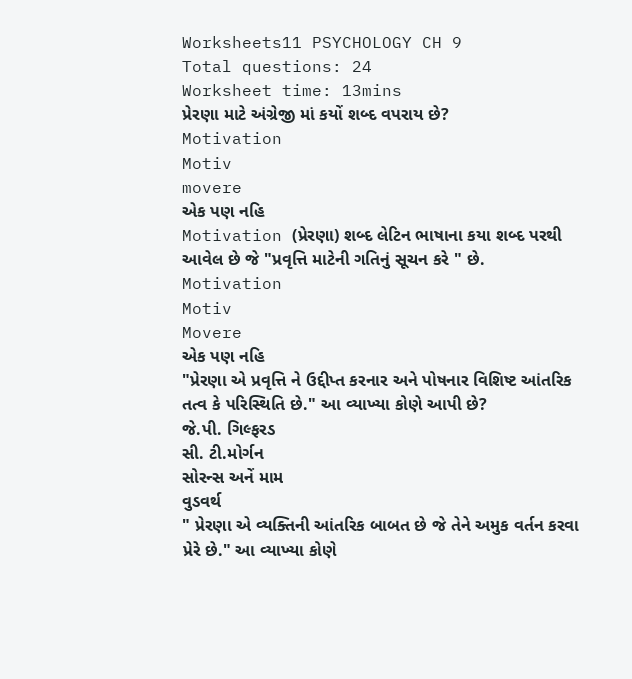Worksheets11 PSYCHOLOGY CH 9
Total questions: 24
Worksheet time: 13mins
પ્રેરણા માટે અંગ્રેજી માં કયોં શબ્દ વપરાય છે?
Motivation
Motiv
movere
એક પણ નહિ
Motivation (પ્રેરણા) શબ્દ લેટિન ભાષાના કયા શબ્દ પરથી આવેલ છે જે "પ્રવૃત્તિ માટેની ગતિનું સૂચન કરે " છે.
Motivation
Motiv
Movere
એક પણ નહિ
"પ્રેરણા એ પ્રવૃત્તિ ને ઉદ્દીપ્ત કરનાર અને પોષનાર વિશિષ્ટ આંતરિક તત્વ કે પરિસ્થિતિ છે." આ વ્યાખ્યા કોણે આપી છે?
જે.પી. ગિલ્ફરડ
સી. ટી.મોર્ગન
સોરન્સ અનેં મામ
વુડવર્થ
" પ્રેરણા એ વ્યક્તિની આંતરિક બાબત છે જે તેને અમુક વર્તન કરવા પ્રેરે છે." આ વ્યાખ્યા કોણે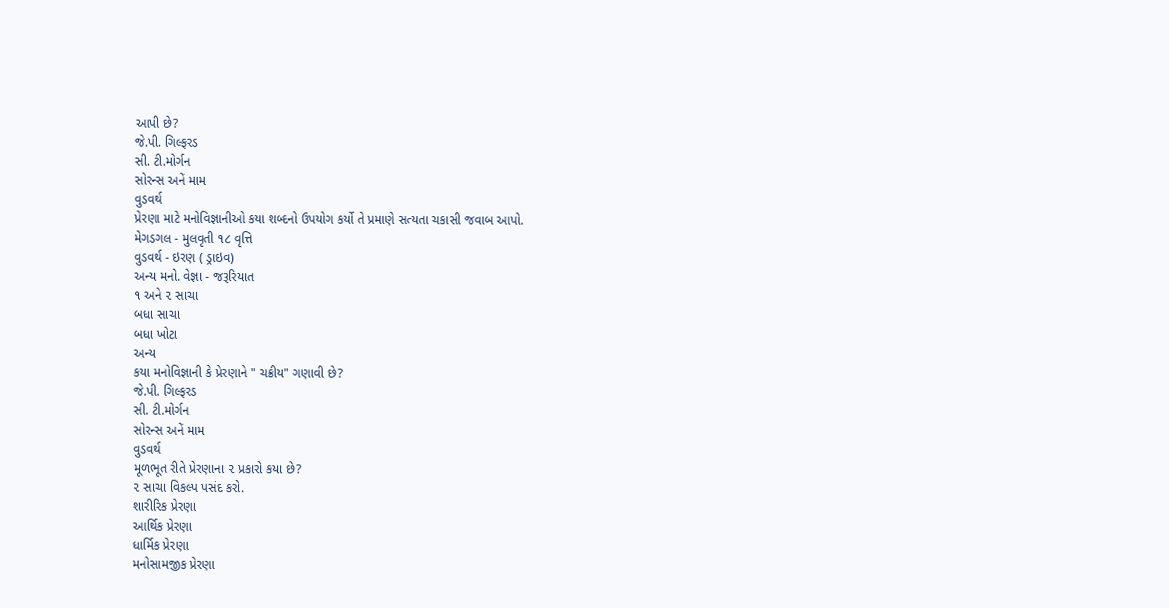આપી છે?
જે.પી. ગિલ્ફરડ
સી. ટી.મોર્ગન
સોરન્સ અનેં મામ
વુડવર્થ
પ્રેરણા માટે મનોવિજ્ઞાનીઓ કયા શબ્દનો ઉપયોગ કર્યો તે પ્રમાણે સત્યતા ચકાસી જવાબ આપો.
મેગડગલ - મુલવૃતી ૧૮ વૃત્તિ
વુડવર્થ - ઇરણ ( ડ્રાઇવ)
અન્ય મનો. વેજ્ઞા - જરૂરિયાત
૧ અને ૨ સાચા
બધા સાચા
બધા ખોટા
અન્ય
કયા મનોવિજ્ઞાની કે પ્રેરણાને " ચક્રીય" ગણાવી છે?
જે.પી. ગિલ્ફરડ
સી. ટી.મોર્ગન
સોરન્સ અનેં મામ
વુડવર્થ
મૂળભૂત રીતે પ્રેરણાના ૨ પ્રકારો કયા છે?
૨ સાચા વિકલ્પ પસંદ કરો.
શારીરિક પ્રેરણા
આર્થિક પ્રેરણા
ધાર્મિક પ્રેરણા
મનોસામજીક પ્રેરણા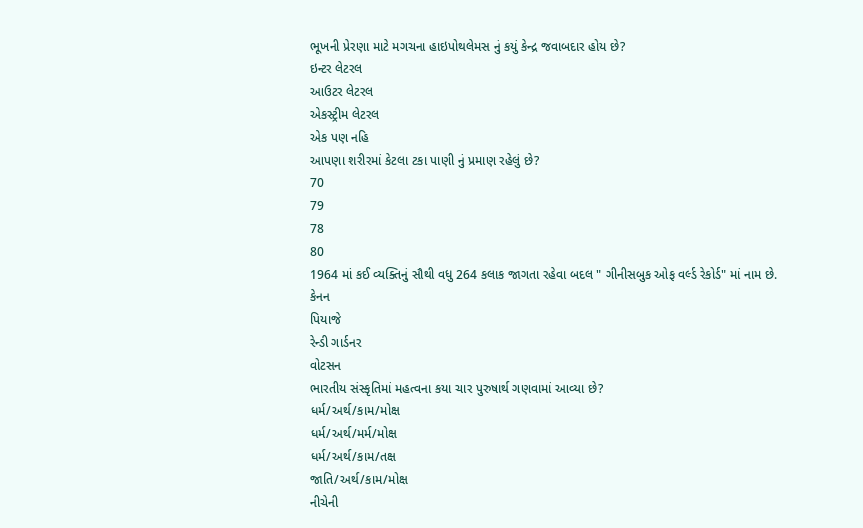ભૂખની પ્રેરણા માટે મગચના હાઇપોથલેમસ નું કયું કેન્દ્ર જવાબદાર હોય છે?
ઇન્ટર લેટરલ
આઉટર લેટરલ
એકસ્ટ્રીમ લેટરલ
એક પણ નહિ
આપણા શરીરમાં કેટલા ટકા પાણી નું પ્રમાણ રહેલું છે?
70
79
78
80
1964 માં કઈ વ્યક્તિનું સૌથી વધુ 264 કલાક જાગતા રહેવા બદલ " ગીનીસબુક ઓફ વર્લ્ડ રેકોર્ડ" માં નામ છે.
કેનન
પિયાજે
રેન્ડી ગાર્ડનર
વોટસન
ભારતીય સંસ્કૃતિમાં મહત્વના કયા ચાર પુરુષાર્થ ગણવામાં આવ્યા છે?
ધર્મ/અર્થ/કામ/મોક્ષ
ધર્મ/અર્થ/મર્મ/મોક્ષ
ધર્મ/અર્થ/કામ/તક્ષ
જાતિ/અર્થ/કામ/મોક્ષ
નીચેની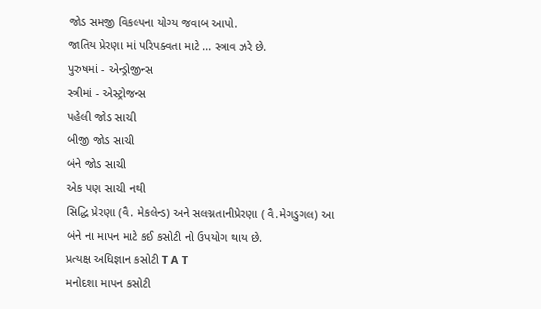જોડ સમજી વિકલ્પના યોગ્ય જવાબ આપો.
જાતિય પ્રેરણા માં પરિપક્વતા માટે ... સ્ત્રાવ ઝરે છે.
પુરુષમાં - એન્ડ્રોજીન્સ
સ્ત્રીમાં - એસ્ટ્રોજન્સ
પહેલી જોડ સાચી
બીજી જોડ સાચી
બંને જોડ સાચી
એક પણ સાચી નથી
સિદ્ધિ પ્રેરણા (વૈ. મેકલેન્ડ) અને સલગ્નતાનીપ્રેરણા ( વૈ.મેગડુગલ) આ બંને ના માપન માટે કઈ કસોટી નો ઉપયોગ થાય છે.
પ્રત્યક્ષ અધિજ્ઞાન કસોટી T A T
મનોદશા માપન કસોટી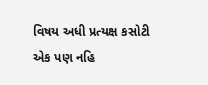વિષય અધી પ્રત્યક્ષ કસોટી
એક પણ નહિ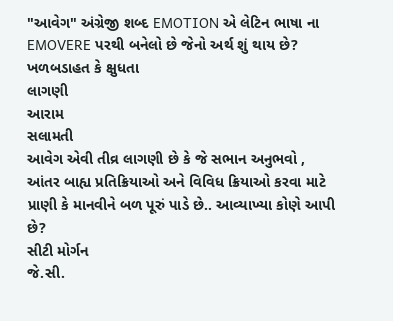"આવેગ" અંગ્રેજી શબ્દ EMOTION એ લેટિન ભાષા ના EMOVERE પરથી બનેલો છે જેનો અર્થ શું થાય છે?
ખળબડાહત કે ક્ષુધતા
લાગણી
આરામ
સલામતી
આવેગ એવી તીવ્ર લાગણી છે કે જે સભાન અનુભવો , આંતર બાહ્ય પ્રતિક્રિયાઓ અને વિવિધ ક્રિયાઓ કરવા માટે પ્રાણી કે માનવીને બળ પૂરું પાડે છે.. આવ્યાખ્યા કોણે આપી છે?
સીટી મોર્ગન
જે.સી.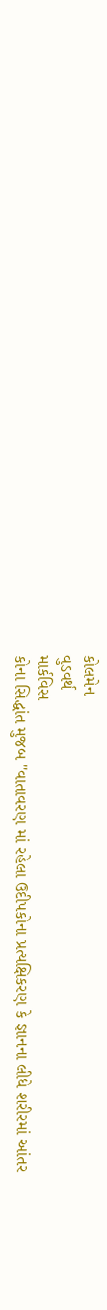કોલમેન
વુડવર્થ
માર્કવિસ
કોના સિદ્ધાંત મુજબ "વાતાવરણ માં રહેલા ઉદીપકોના પ્રત્યક્ષિકરણ કે જ્ઞાનના લીધે શરીરમાં આંતર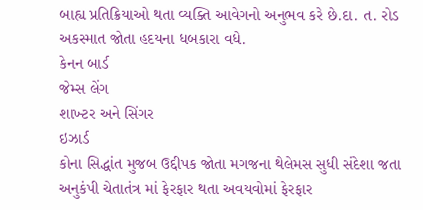બાહ્ય પ્રતિક્રિયાઓ થતા વ્યક્તિ આવેગનો અનુભવ કરે છે.દા. ત. રોડ અકસ્માત જોતા હદયના ધબકારા વધે.
કેનન બાર્ડ
જેમ્સ લેંગ
શાખ્ટર અને સિંગર
ઇઝાર્ડ
કોના સિદ્ધાંત મુજબ ઉદ્દીપક જોતા મગજના થેલેમસ સુધી સંદેશા જતા અનુકંપી ચેતાતંત્ર માં ફેરફાર થતા અવયવોમાં ફેરફાર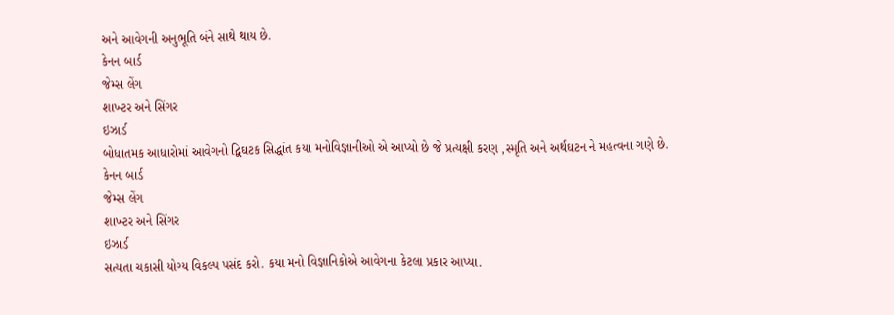અને આવેગની અનુભૂતિ બંને સાથે થાય છે.
કેનન બાર્ડ
જેમ્સ લેંગ
શાખ્ટર અને સિંગર
ઇઝાર્ડ
બોધાતમક આધારોમાં આવેગનો દ્વિઘટક સિદ્ધાંત કયા મનોવિજ્ઞાનીઓ એ આપ્યો છે જે પ્રત્યક્ષી કરણ ,સ્મૃતિ અને અર્થઘટન ને મહત્વના ગણે છે.
કેનન બાર્ડ
જેમ્સ લેંગ
શાખ્ટર અને સિંગર
ઇઝાર્ડ
સત્યતા ચકાસી યોગ્ય વિકલ્પ પસંદ કરો. કયા મનો વિજ્ઞાનિકોએ આવેગના કેટલા પ્રકાર આપ્યા.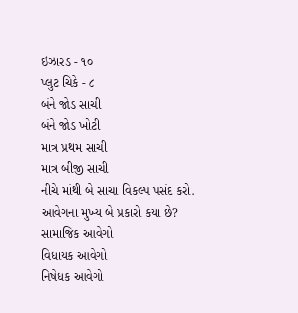ઇઝારડ - ૧૦
પ્લુટ ચિકે - ૮
બંને જોડ સાચી
બંને જોડ ખોટી
માત્ર પ્રથમ સાચી
માત્ર બીજી સાચી
નીચે માંથી બે સાચા વિકલ્પ પસંદ કરો.
આવેગના મુખ્ય બે પ્રકારો કયા છે?
સામાજિક આવેગો
વિધાયક આવેગો
નિષેધક આવેગો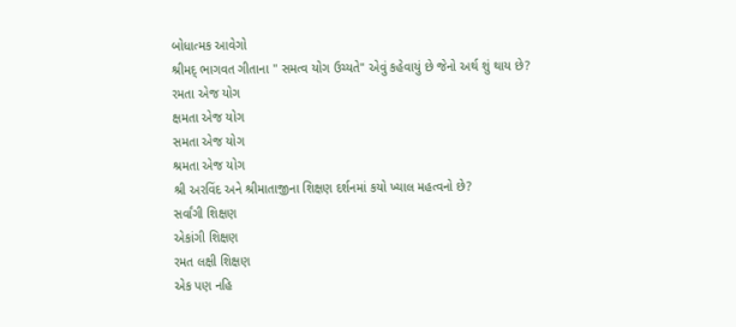બોધાત્મક આવેગો
શ્રીમદ્ ભાગવત ગીતાના " સમત્વ યોગ ઉચ્યતે" એવું કહેવાયું છે જેનો અર્થ શું થાય છે?
રમતા એજ યોગ
ક્ષમતા એજ યોગ
સમતા એજ યોગ
શ્રમતા એજ યોગ
શ્રી અરવિંદ અને શ્રીમાતાજીના શિક્ષણ દર્શનમાં કયો ખ્યાલ મહત્વનો છે?
સર્વાંગી શિક્ષણ
એકાંગી શિક્ષણ
રમત લક્ષી શિક્ષણ
એક પણ નહિ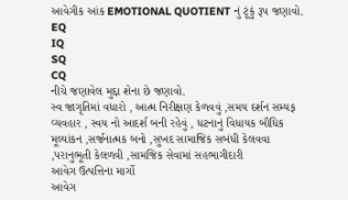આવેગીક આંક EMOTIONAL QUOTIENT નું ટૂંકું રૂપ જણાવો.
EQ
IQ
SQ
CQ
નીચે જણાવેલ મુદ્દા શેના છે જણાવો.
સ્વ જાગૃતિમાં વધારો , આત્મ નિરીક્ષણ કેળવવું ,સમય દર્શન સમ્યક્ વ્યવહાર , સ્વય નો આદર્શ બની રહેવું , ધટનાનું વિધાયક બૌધિક મૂલ્યાંકન ,સર્જનાત્મક બનો ,સુખદ સામાજિક સબંધી કેલવવા ,પરાનુભૂતી કેલળવી ,સામજિક સેવામાં સહભાગીદારી
આવેગ ઉત્પત્તિના માર્ગો
આવેગ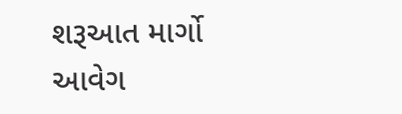શરૂઆત માર્ગો
આવેગ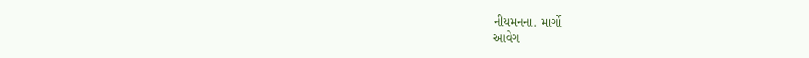નીયમનના. માર્ગો
આવેગ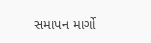સમાપન માર્ગો